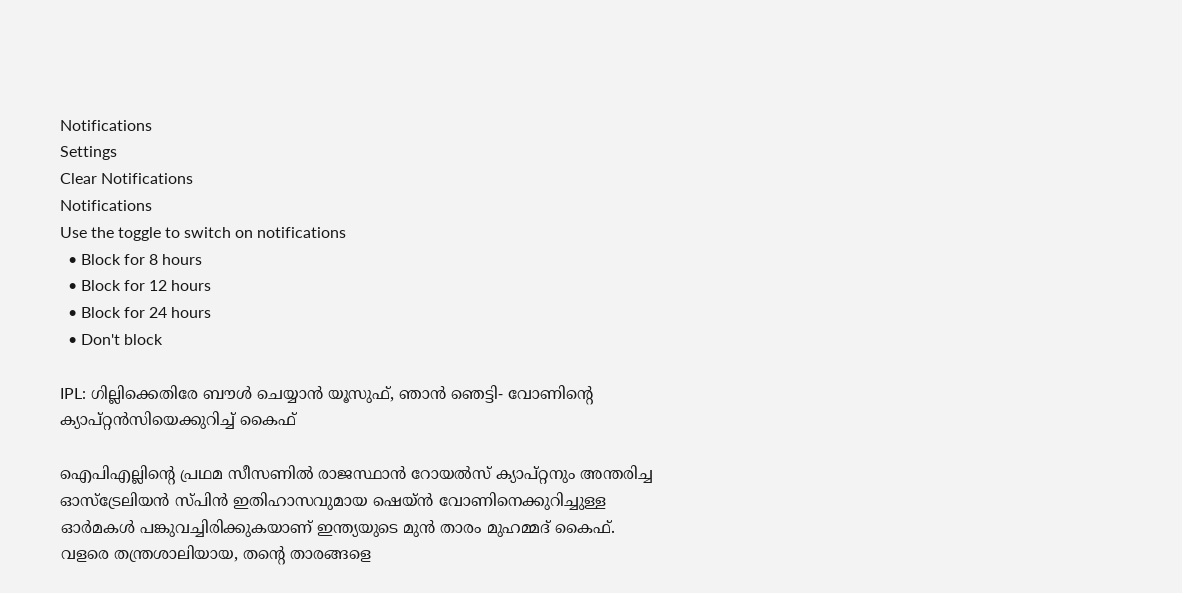Notifications
Settings
Clear Notifications
Notifications
Use the toggle to switch on notifications
  • Block for 8 hours
  • Block for 12 hours
  • Block for 24 hours
  • Don't block

IPL: ഗില്ലിക്കെതിരേ ബൗള്‍ ചെയ്യാന്‍ യൂസുഫ്, ഞാന്‍ ഞെട്ടി- വോണിന്റെ ക്യാപ്റ്റന്‍സിയെക്കുറിച്ച് കൈഫ്

ഐപിഎല്ലിന്റെ പ്രഥമ സീസണില്‍ രാജസ്ഥാന്‍ റോയല്‍സ് ക്യാപ്റ്റനും അന്തരിച്ച ഓസ്‌ട്രേലിയന്‍ സ്പിന്‍ ഇതിഹാസവുമായ ഷെയ്ന്‍ വോണിനെക്കുറിച്ചുള്ള ഓര്‍മകള്‍ പങ്കുവച്ചിരിക്കുകയാണ് ഇന്ത്യയുടെ മുന്‍ താരം മുഹമ്മദ് കൈഫ്. വളരെ തന്ത്രശാലിയായ, തന്റെ താരങ്ങളെ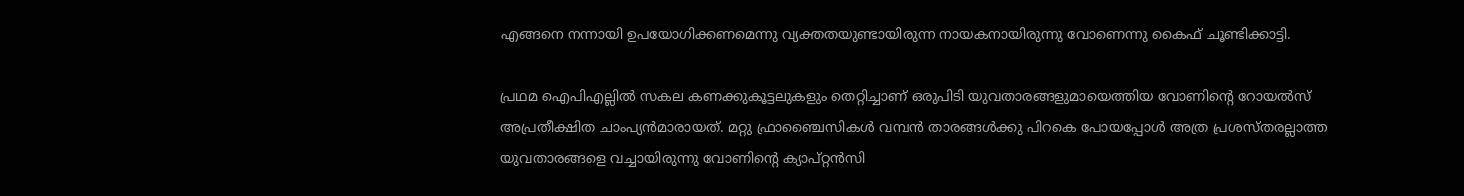എങ്ങനെ നന്നായി ഉപയോഗിക്കണമെന്നു വ്യക്തതയുണ്ടായിരുന്ന നായകനായിരുന്നു വോണെന്നു കൈഫ് ചൂണ്ടിക്കാട്ടി.

പ്രഥമ ഐപിഎല്ലില്‍ സകല കണക്കുകൂട്ടലുകളും തെറ്റിച്ചാണ് ഒരുപിടി യുവതാരങ്ങളുമായെത്തിയ വോണിന്റെ റോയല്‍സ് അപ്രതീക്ഷിത ചാംപ്യന്‍മാരായത്. മറ്റു ഫ്രാഞ്ചൈസികള്‍ വമ്പന്‍ താരങ്ങള്‍ക്കു പിറകെ പോയപ്പോള്‍ അത്ര പ്രശസ്തരല്ലാത്ത യുവതാരങ്ങളെ വച്ചായിരുന്നു വോണിന്റെ ക്യാപ്റ്റന്‍സി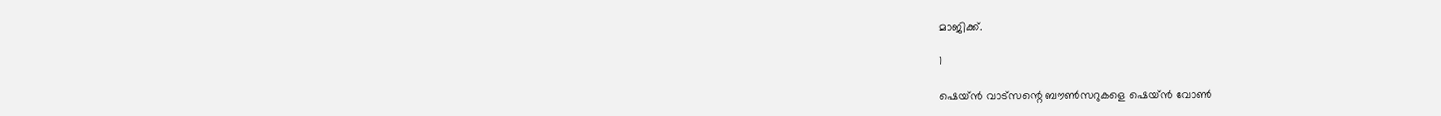മാജിക്ക്.

1

ഷെയ്ന്‍ വാട്‌സന്റെ ബൗണ്‍സറുകളെ ഷെയ്ന്‍ വോണ്‍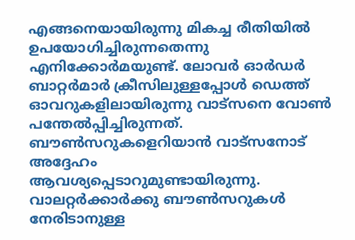എങ്ങനെയായിരുന്നു മികച്ച രീതിയില്‍ ഉപയോഗിച്ചിരുന്നതെന്നു എനിക്കോര്‍മയുണ്ട്. ലോവര്‍ ഓര്‍ഡര്‍ ബാറ്റര്‍മാര്‍ ക്രീസിലുള്ളപ്പോള്‍ ഡെത്ത് ഓവറുകളിലായിരുന്നു വാട്‌സനെ വോണ്‍ പന്തേല്‍പ്പിച്ചിരുന്നത്. ബൗണ്‍സറുകളെറിയാന്‍ വാട്‌സനോട് അദ്ദേഹം ആവശ്യപ്പെടാറുമുണ്ടായിരുന്നു. വാലറ്റര്‍ക്കാര്‍ക്കു ബൗണ്‍സറുകള്‍ നേരിടാനുള്ള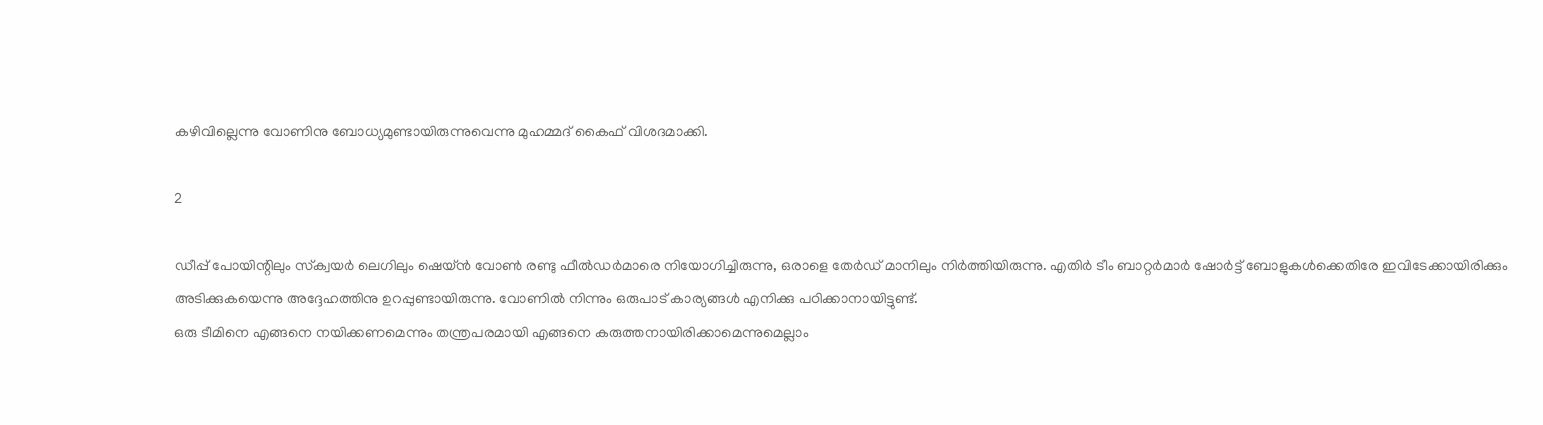കഴിവില്ലെന്നു വോണിനു ബോധ്യമുണ്ടായിരുന്നുവെന്നു മുഹമ്മദ് കൈഫ് വിശദമാക്കി.

2

ഡീപ്പ് പോയിന്റിലും സ്‌ക്വയര്‍ ലെഗിലും ഷെയ്ന്‍ വോണ്‍ രണ്ടു ഫീല്‍ഡര്‍മാരെ നിയോഗിച്ചിരുന്നു, ഒരാളെ തേര്‍ഡ് മാനിലും നിര്‍ത്തിയിരുന്നു. എതിര്‍ ടീം ബാറ്റര്‍മാര്‍ ഷോര്‍ട്ട് ബോളുകള്‍ക്കെതിരേ ഇവിടേക്കായിരിക്കും അടിക്കുകയെന്നു അദ്ദേഹത്തിനു ഉറപ്പുണ്ടായിരുന്നു. വോണില്‍ നിന്നും ഒരുപാട് കാര്യങ്ങള്‍ എനിക്കു പഠിക്കാനായിട്ടുണ്ട്.
ഒരു ടീമിനെ എങ്ങനെ നയിക്കണമെന്നും തന്ത്രപരമായി എങ്ങനെ കരുത്തനായിരിക്കാമെന്നുമെല്ലാം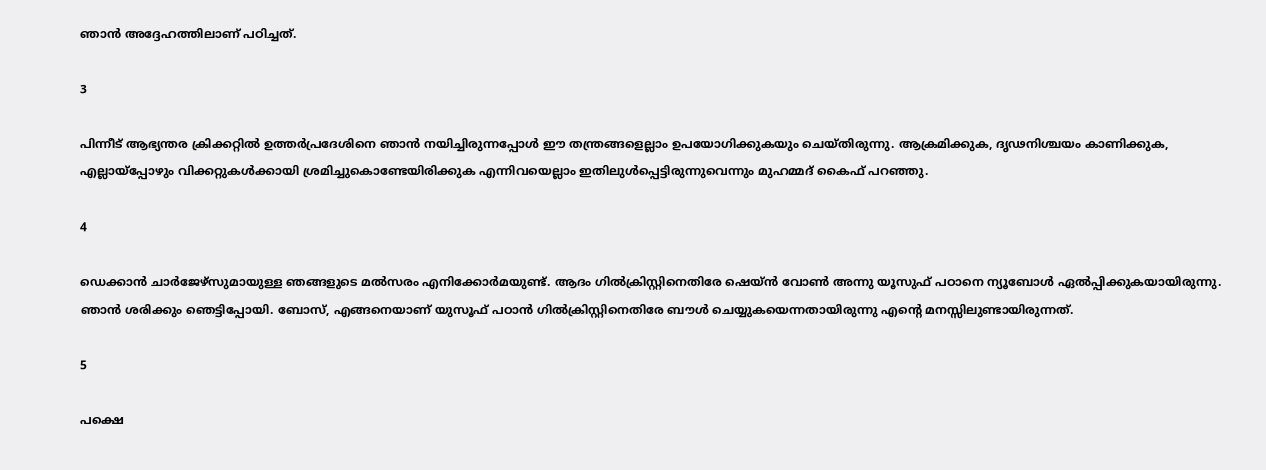ഞാന്‍ അദ്ദേഹത്തിലാണ് പഠിച്ചത്.

3

പിന്നീട് ആഭ്യന്തര ക്രിക്കറ്റില്‍ ഉത്തര്‍പ്രദേശിനെ ഞാന്‍ നയിച്ചിരുന്നപ്പോള്‍ ഈ തന്ത്രങ്ങളെല്ലാം ഉപയോഗിക്കുകയും ചെയ്തിരുന്നു. ആക്രമിക്കുക, ദൃഢനിശ്ചയം കാണിക്കുക, എല്ലായ്‌പ്പോഴും വിക്കറ്റുകള്‍ക്കായി ശ്രമിച്ചുകൊണ്ടേയിരിക്കുക എന്നിവയെല്ലാം ഇതിലുള്‍പ്പെട്ടിരുന്നുവെന്നും മുഹമ്മദ് കൈഫ് പറഞ്ഞു.

4

ഡെക്കാന്‍ ചാര്‍ജേഴ്‌സുമായുള്ള ഞങ്ങളുടെ മല്‍സരം എനിക്കോര്‍മയുണ്ട്. ആദം ഗില്‍ക്രിസ്റ്റിനെതിരേ ഷെയ്ന്‍ വോണ്‍ അന്നു യൂസുഫ് പഠാനെ ന്യൂബോള്‍ ഏല്‍പ്പിക്കുകയായിരുന്നു. ഞാന്‍ ശരിക്കും ഞെട്ടിപ്പോയി. ബോസ്, എങ്ങനെയാണ് യുസൂഫ് പഠാന്‍ ഗില്‍ക്രിസ്റ്റിനെതിരേ ബൗള്‍ ചെയ്യുകയെന്നതായിരുന്നു എന്റെ മനസ്സിലുണ്ടായിരുന്നത്.

5

പക്ഷെ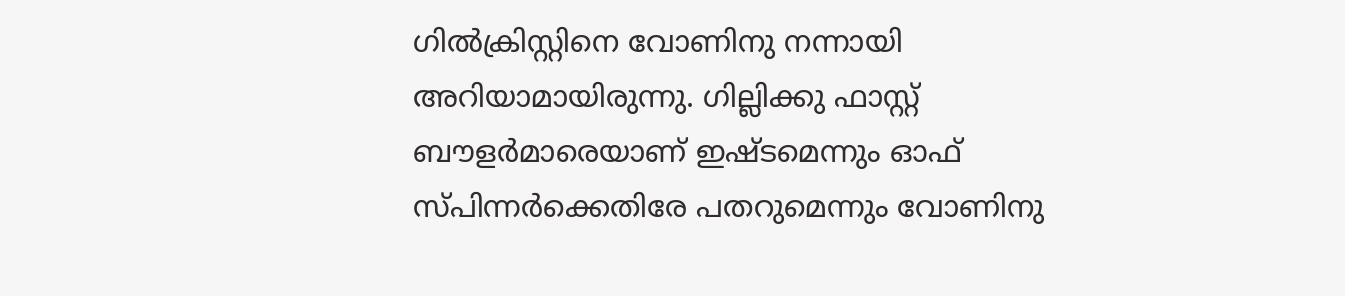ഗില്‍ക്രിസ്റ്റിനെ വോണിനു നന്നായി അറിയാമായിരുന്നു. ഗില്ലിക്കു ഫാസ്റ്റ് ബൗളര്‍മാരെയാണ് ഇഷ്ടമെന്നും ഓഫ് സ്പിന്നര്‍ക്കെതിരേ പതറുമെന്നും വോണിനു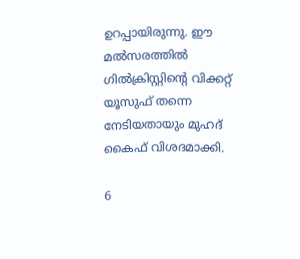ഉറപ്പായിരുന്നു. ഈ മല്‍സരത്തില്‍ ഗില്‍ക്രിസ്റ്റിന്റെ വിക്കറ്റ് യൂസുഫ് തന്നെ നേടിയതായും മുഹദ് കൈഫ് വിശദമാക്കി.

6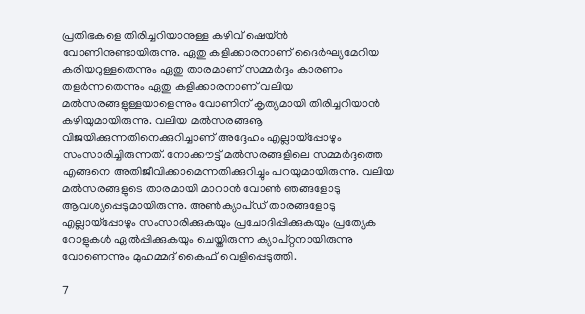പ്രതിഭകളെ തിരിച്ചറിയാനുള്ള കഴിവ് ഷെയ്ന്‍ വോണിനുണ്ടായിരുന്നു. ഏതു കളിക്കാരനാണ് ദൈര്‍ഘ്യമേറിയ കരിയറുള്ളതെന്നും ഏതു താരമാണ് സമ്മര്‍ദ്ദം കാരണം തളര്‍ന്നതെന്നും ഏതു കളിക്കാരനാണ് വലിയ മല്‍സരങ്ങളുള്ളയാളെന്നും വോണിന് കൃത്യമായി തിരിച്ചറിയാന്‍ കഴിയുമായിരുന്നു. വലിയ മല്‍സരങ്ങൡ വിജയിക്കുന്നതിനെക്കുറിച്ചാണ് അദ്ദേഹം എല്ലായ്‌പ്പോഴും സംസാരിച്ചിരുന്നത്. നോക്കൗട്ട് മല്‍സരങ്ങളിലെ സമ്മര്‍ദ്ദത്തെ എങ്ങനെ അതിജീവിക്കാമെന്നതിക്കുറിച്ചും പറയുമായിരുന്നു. വലിയ മല്‍സരങ്ങളുടെ താരമായി മാറാന്‍ വോണ്‍ ഞങ്ങളോടു ആവശ്യപ്പെടുമായിരുന്നു. അണ്‍ക്യാപ്ഡ് താരങ്ങളോടു എല്ലായ്‌പ്പോഴും സംസാരിക്കുകയും പ്രചോദിപ്പിക്കുകയും പ്രത്യേക റോളുകള്‍ ഏല്‍പ്പിക്കുകയും ചെയ്തിരുന്ന ക്യാപ്റ്റനായിരുന്നു വോണെന്നും മുഹമ്മദ് കൈഫ് വെളിപ്പെടുത്തി.

7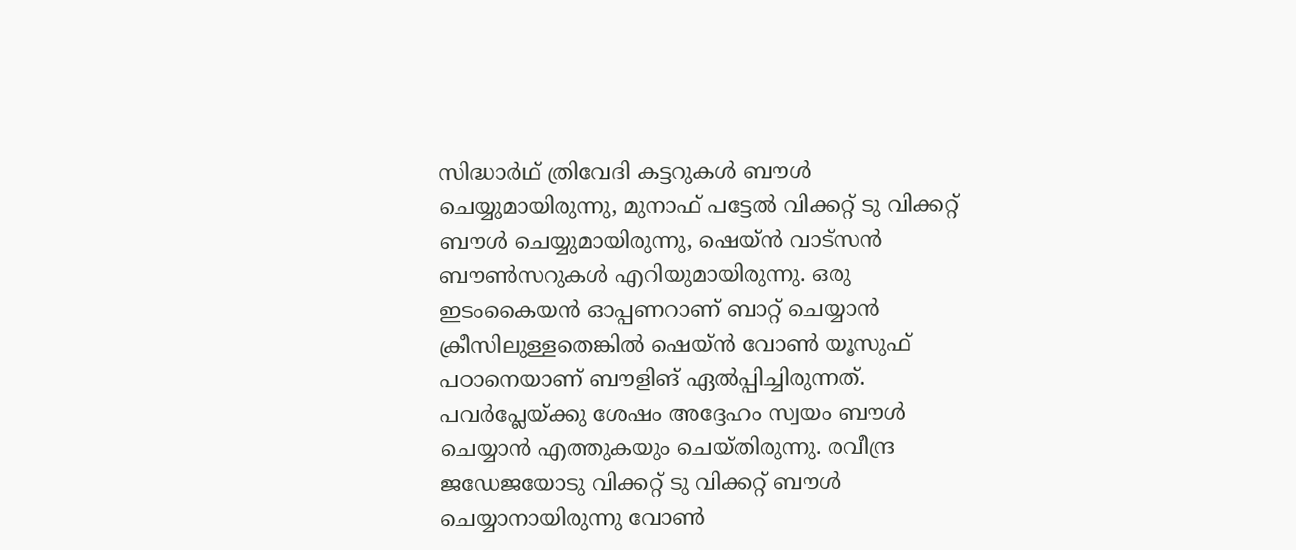സിദ്ധാര്‍ഥ് ത്രിവേദി കട്ടറുകള്‍ ബൗള്‍ ചെയ്യുമായിരുന്നു, മുനാഫ് പട്ടേല്‍ വിക്കറ്റ് ടു വിക്കറ്റ് ബൗള്‍ ചെയ്യുമായിരുന്നു, ഷെയ്ന്‍ വാട്‌സന്‍ ബൗണ്‍സറുകള്‍ എറിയുമായിരുന്നു. ഒരു ഇടംകൈയന്‍ ഓപ്പണറാണ് ബാറ്റ് ചെയ്യാന്‍ ക്രീസിലുള്ളതെങ്കില്‍ ഷെയ്ന്‍ വോണ്‍ യൂസുഫ് പഠാനെയാണ് ബൗളിങ് ഏല്‍പ്പിച്ചിരുന്നത്. പവര്‍പ്ലേയ്ക്കു ശേഷം അദ്ദേഹം സ്വയം ബൗള്‍ ചെയ്യാന്‍ എത്തുകയും ചെയ്തിരുന്നു. രവീന്ദ്ര ജഡേജയോടു വിക്കറ്റ് ടു വിക്കറ്റ് ബൗള്‍ ചെയ്യാനായിരുന്നു വോണ്‍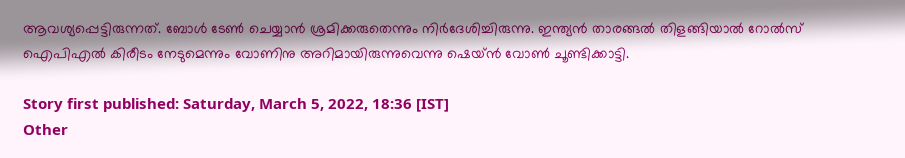ആവശ്യപ്പെട്ടിരുന്നത്. ബോള്‍ ടേണ്‍ ചെയ്യാന്‍ ശ്രമിക്കരുതെന്നും നിര്‍ദേശിച്ചിരുന്നു. ഇന്ത്യന്‍ താരങ്ങല്‍ തിളങ്ങിയാല്‍ റോല്‍സ് ഐപിഎല്‍ കിരീടം നേടുമെന്നും വോണിനു അറിമായിരുന്നുവെന്നു ഷെയ്ന്‍ വോണ്‍ ചൂണ്ടിക്കാട്ടി.

Story first published: Saturday, March 5, 2022, 18:36 [IST]
Other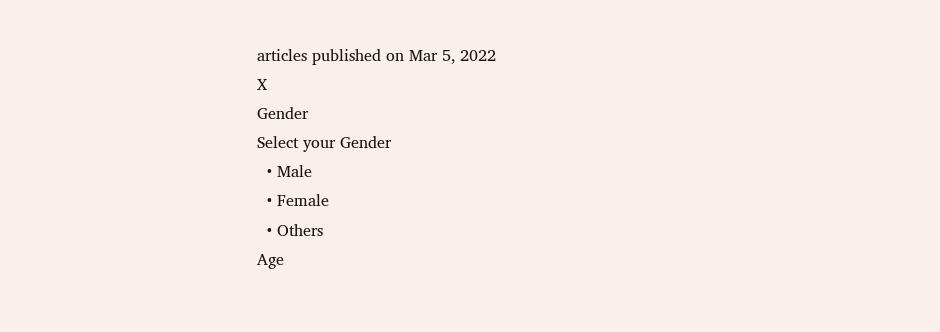articles published on Mar 5, 2022
X
Gender
Select your Gender
  • Male
  • Female
  • Others
Age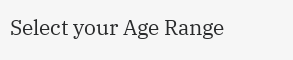Select your Age Range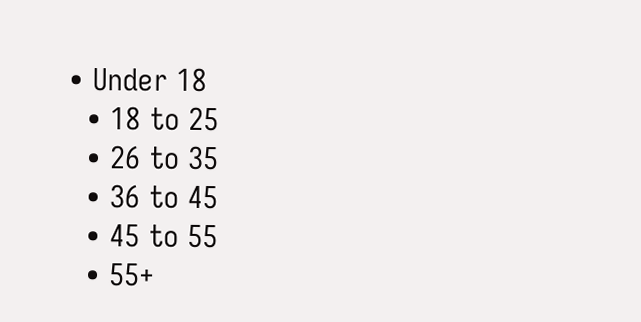• Under 18
  • 18 to 25
  • 26 to 35
  • 36 to 45
  • 45 to 55
  • 55+